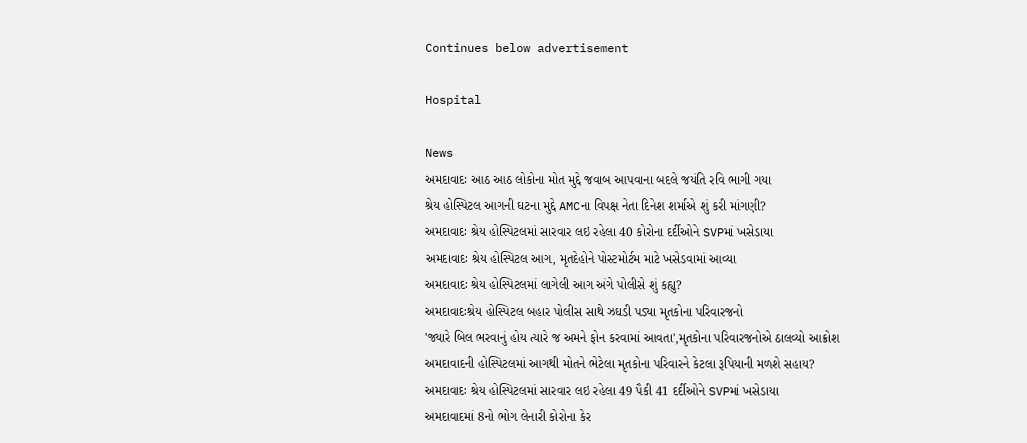Continues below advertisement

Hospital

News
અમદાવાદઃ આઠ આઠ લોકોના મોત મુદ્દે જવાબ આપવાના બદલે જયંતિ રવિ ભાગી ગયા
શ્રેય હોસ્પિટલ આગની ઘટના મુદ્દે AMCના વિપક્ષ નેતા દિનેશ શર્માએ શું કરી માંગણી?
અમદાવાદઃ શ્રેય હોસ્પિટલમાં સારવાર લઇ રહેલા 40 કોરોના દર્દીઓને SVPમાં ખસેડાયા
અમદાવાદઃ શ્રેય હોસ્પિટલ આગ, મૃતદેહોને પોસ્ટમોર્ટમ માટે ખસેડવામાં આવ્યા
અમદાવાદઃ શ્રેય હોસ્પિટલમાં લાગેલી આગ અંગે પોલીસે શું કહ્યુ?
અમદાવાદઃશ્રેય હોસ્પિટલ બહાર પોલીસ સાથે ઝઘડી પડ્યા મૃતકોના પરિવારજનો
'જ્યારે બિલ ભરવાનું હોય ત્યારે જ અમને ફોન કરવામાં આવતા',મૃતકોના પરિવારજનોએ ઠાલવ્યો આક્રોશ
અમદાવાદની હોસ્પિટલમાં આગથી મોતને ભેટેલા મૃતકોના પરિવારને કેટલા રૂપિયાની મળશે સહાય?
અમદાવાદઃ શ્રેય હોસ્પિટલમાં સારવાર લઇ રહેલા 49 પૈકી 41 દર્દીઓને SVPમાં ખસેડાયા
અમદાવાદમાં 8નો ભોગ લેનારી કોરોના કેર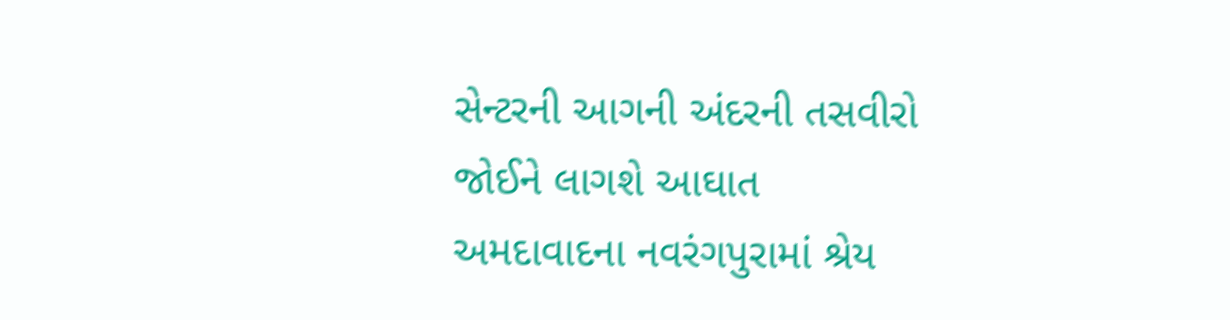સેન્ટરની આગની અંદરની તસવીરો જોઈને લાગશે આઘાત
અમદાવાદના નવરંગપુરામાં શ્રેય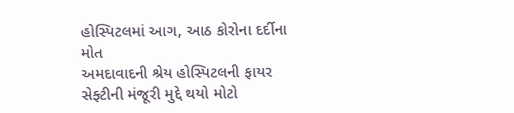હોસ્પિટલમાં આગ, આઠ કોરોના દર્દીના મોત
અમદાવાદની શ્રેય હોસ્પિટલની ફાયર સેફ્ટીની મંજૂરી મુદ્દે થયો મોટો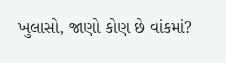ખુલાસો, જાણો કોણ છે વાંકમાં?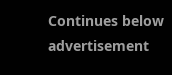Continues below advertisement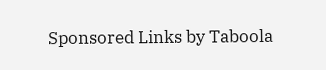Sponsored Links by Taboola